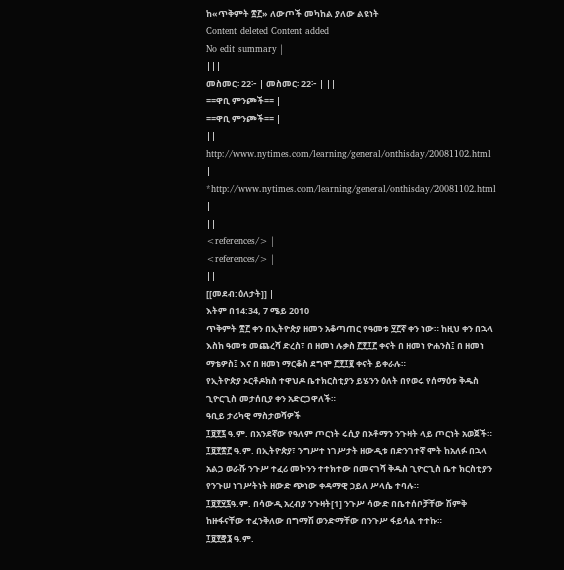ከ«ጥቅምት ፳፫» ለውጦች መካከል ያለው ልዩነት
Content deleted Content added
No edit summary |
|||
መስመር፡ 22፦ | መስመር፡ 22፦ | ||
==ዋቢ ምንጮች== |
==ዋቢ ምንጮች== |
||
http://www.nytimes.com/learning/general/onthisday/20081102.html |
*http://www.nytimes.com/learning/general/onthisday/20081102.html |
||
<references/> |
<references/> |
||
[[መደብ:ዕለታት]] |
እትም በ14:34, 7 ሜይ 2010
ጥቅምት ፳፫ ቀን በኢትዮጵያ ዘመን አቆጣጠር የዓመቱ ፶፫ኛ ቀን ነው። ከዚህ ቀን በኋላ እስከ ዓመቱ መጨረሻ ድረስ፣ በ ዘመነ ሉቃስ ፫፻፲፫ ቀናት በ ዘመነ ዮሐንስ፤ በ ዘመነ ማቴዎስ፤ እና በ ዘመነ ማርቆስ ደግሞ ፫፻፲፪ ቀናት ይቀራሉ።
የኢትዮጵያ ኦርቶዶክስ ተዋህዶ ቤተክርስቲያን ይሄንን ዕለት በየወሩ የሰማዕቱ ቅዱስ ጊዮርጊስ መታሰቢያ ቀን አድርጋዋለች።
ዓቢይ ታሪካዊ ማስታወሻዎች
፲፱፻፯ ዓ.ም. በአንደኛው የዓለም ጦርነት ሩሲያ በኦቶማን ንጉዛት ላይ ጦርነት አወጀች።
፲፱፻፳፫ ዓ.ም. በኢትዮጵያ፣ ንግሥተ ነገሥታት ዘውዲቱ በድንገተኛ ሞት ከአለፉ በኋላ አልጋ ወራሹ ንጉሥ ተፈሪ መኮንን ተተክተው በመናገሻ ቅዱስ ጊዮርጊስ ቤተ ክርስቲያን የንጉሠ ነገሥትነት ዘውድ ጭነው ቀዳማዊ ኃይለ ሥላሴ ተባሉ።
፲፱፻፶፯ዓ.ም. በሳውዲ አረብያ ንጉዛት[1] ንጉሥ ሳውድ በቤተሰቦቻቸው ሽምቅ ከዙፋናቸው ተፈንቅለው በግማሽ ወንድማቸው በንጉሥ ፋይሳል ተተኩ።
፲፱፻፸፮ ዓ.ም.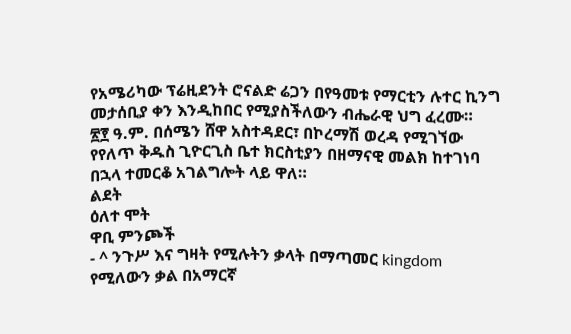የአሜሪካው ፕሬዚደንት ሮናልድ ሬጋን በየዓመቱ የማርቲን ሉተር ኪንግ መታሰቢያ ቀን እንዲከበር የሚያስችለውን ብሔራዊ ህግ ፈረሙ።
፳፻ ዓ.ም. በሰሜን ሸዋ አስተዳደር፣ በኮረማሽ ወረዳ የሚገኘው የየለጥ ቅዱስ ጊዮርጊስ ቤተ ክርስቲያን በዘማናዊ መልክ ከተገነባ በኋላ ተመርቆ አገልግሎት ላይ ዋለ።
ልደት
ዕለተ ሞት
ዋቢ ምንጮች
- ^ ንጉሥ እና ግዛት የሚሉትን ቃላት በማጣመር kingdom የሚለውን ቃል በአማርኛ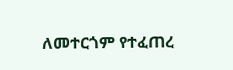ለመተርጎም የተፈጠረ